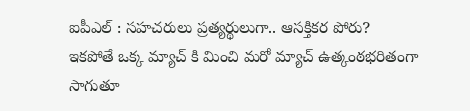ఐపీఎల్ : సహచరులు ప్రత్యర్థులుగా.. ఆసక్తికర పోరు?
ఇకపోతే ఒక్క మ్యాచ్ కి మించి మరో మ్యాచ్ ఉత్కంఠభరితంగా సాగుతూ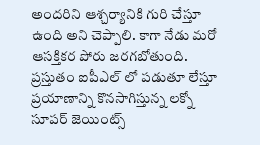అందరిని ఆశ్చర్యానికి గురి చేస్తూ ఉంది అని చెప్పాలి. కాగా నేడు మరో ఆసక్తికర పోరు జరగబోతుంది. ప్రస్తుతం ఐపీఎల్ లో పడుతూ లేస్తూ ప్రయాణాన్ని కొనసాగిస్తున్న లక్నో సూపర్ జెయింట్స్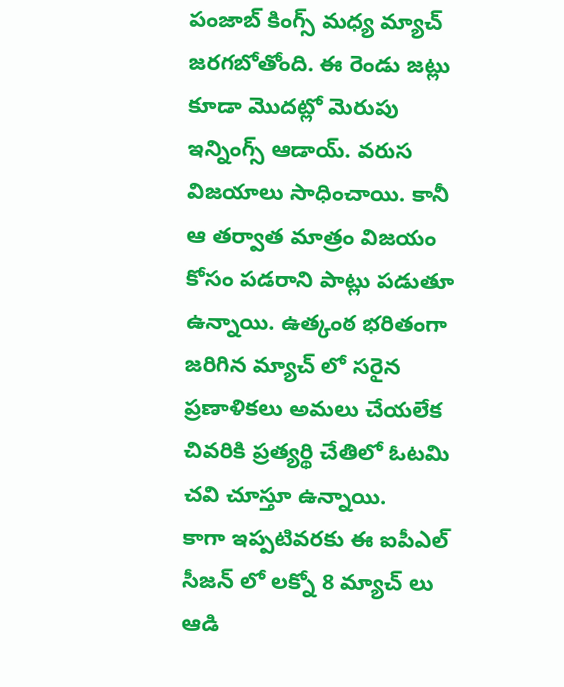పంజాబ్ కింగ్స్ మధ్య మ్యాచ్ జరగబోతోంది. ఈ రెండు జట్లు కూడా మొదట్లో మెరుపు ఇన్నింగ్స్ ఆడాయ్. వరుస విజయాలు సాధించాయి. కానీ ఆ తర్వాత మాత్రం విజయం కోసం పడరాని పాట్లు పడుతూ ఉన్నాయి. ఉత్కంఠ భరితంగా జరిగిన మ్యాచ్ లో సరైన ప్రణాళికలు అమలు చేయలేక చివరికి ప్రత్యర్థి చేతిలో ఓటమి చవి చూస్తూ ఉన్నాయి.
కాగా ఇప్పటివరకు ఈ ఐపీఎల్ సీజన్ లో లక్నో 8 మ్యాచ్ లు ఆడి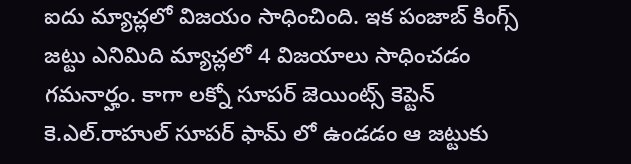ఐదు మ్యాచ్లలో విజయం సాధించింది. ఇక పంజాబ్ కింగ్స్ జట్టు ఎనిమిది మ్యాచ్లలో 4 విజయాలు సాధించడం గమనార్హం. కాగా లక్నో సూపర్ జెయింట్స్ కెప్టెన్ కె.ఎల్.రాహుల్ సూపర్ ఫామ్ లో ఉండడం ఆ జట్టుకు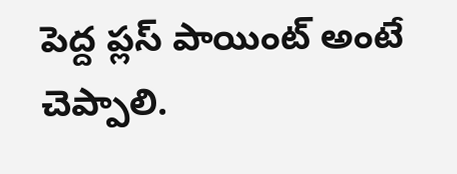పెద్ద ప్లస్ పాయింట్ అంటే చెప్పాలి.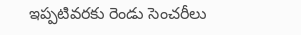ఇప్పటివరకు రెండు సెంచరీలు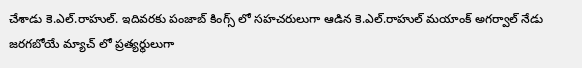చేశాడు కె.ఎల్.రాహుల్. ఇదివరకు పంజాబ్ కింగ్స్ లో సహచరులుగా ఆడిన కె.ఎల్.రాహుల్ మయాంక్ అగర్వాల్ నేడు జరగబోయే మ్యాచ్ లో ప్రత్యర్థులుగా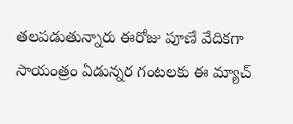తలపడుతున్నారు ఈరోజు పూణే వేదికగా సాయంత్రం ఏడున్నర గంటలకు ఈ మ్యాచ్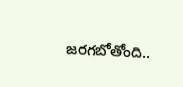జరగబోతోంది..